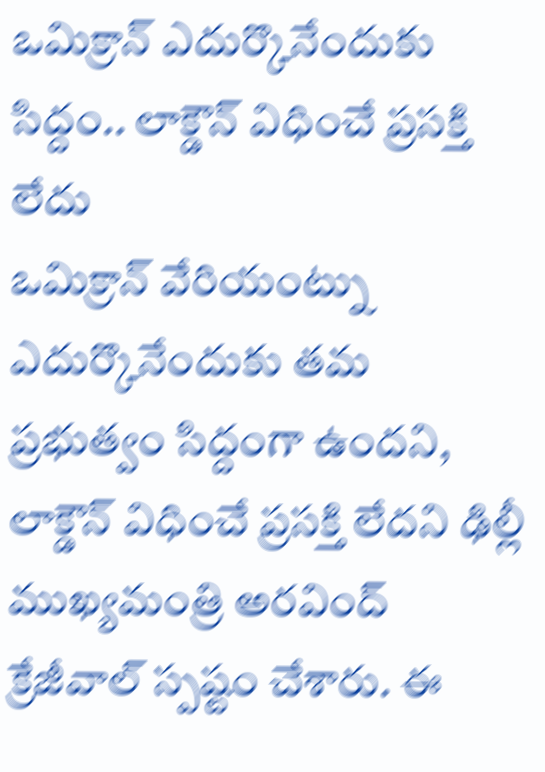ఒమిక్రాన్ ఎదుర్కొనేందుకు సిద్దం.. లాక్డౌన్ విధించే ప్రసక్తి లేదు
ఒమిక్రాన్ వేరియంట్ను ఎదుర్కొనేందుకు తమ ప్రభుత్వం సిద్దంగా ఉందని, లాక్డౌన్ విధించే ప్రసక్తి లేదని ఢిల్లీ ముఖ్యమంత్రి అరవింద్ క్రేజీవాల్ స్పష్టం చేశారు. ఈ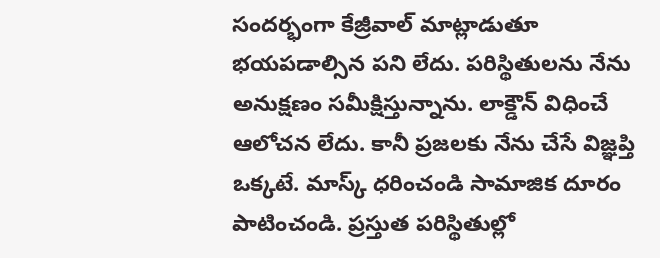సందర్భంగా కేజ్రీవాల్ మాట్లాడుతూ భయపడాల్సిన పని లేదు. పరిస్థితులను నేను అనుక్షణం సమీక్షిస్తున్నాను. లాక్డౌన్ విధించే ఆలోచన లేదు. కానీ ప్రజలకు నేను చేసే విజ్ఞప్తి ఒక్కటే. మాస్క్ ధరించండి సామాజిక దూరం పాటించండి. ప్రస్తుత పరిస్థితుల్లో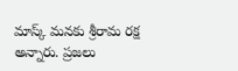మాస్క్ మనకు శ్రీరామ రక్ష అన్నారు. ప్రజలు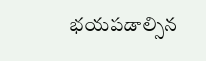భయపడాల్సిన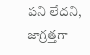పని లేదని, జాగ్రత్తగా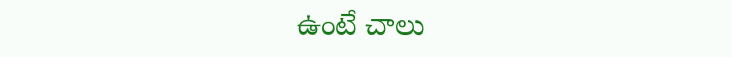ఉంటే చాలు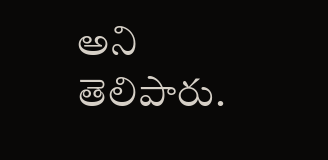అని తెలిపారు.